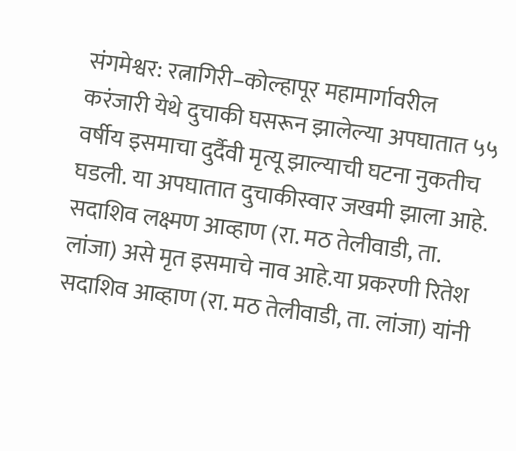संगमेश्वर: रत्नागिरी–कोल्हापूर महामार्गावरील करंजारी येथे दुचाकी घसरून झालेल्या अपघातात ५५ वर्षीय इसमाचा दुर्दैवी मृत्यू झाल्याची घटना नुकतीच घडली. या अपघातात दुचाकीस्वार जखमी झाला आहे. सदाशिव लक्ष्मण आव्हाण (रा. मठ तेलीवाडी, ता. लांजा) असे मृत इसमाचे नाव आहे.या प्रकरणी रितेश सदाशिव आव्हाण (रा. मठ तेलीवाडी, ता. लांजा) यांनी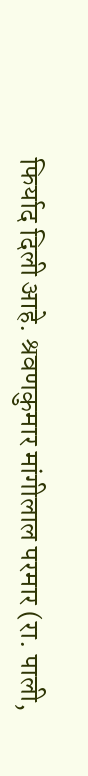फिर्याद दिली आहे. श्रवणकुमार मांगीलाल परमार (रा. पाली,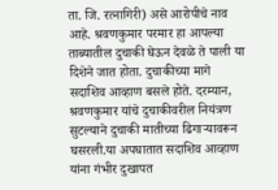ता. जि. रत्नागिरी) असे आरोपीचे नाव आहे. श्रवणकुमार परमार हा आपल्या ताब्यातील दुचाकी घेऊन देवळे ते पाली या दिशेने जात होता. दुचाकीच्या मागे सदाशिव आव्हाण बसले होते. दरम्यान, श्रवणकुमार यांचे दुचाकीवरील नियंत्रण सुटल्याने दुचाकी मातीच्या ढिगाऱ्यावरून घसरली.या अपघातात सदाशिव आव्हाण यांना गंभीर दुखापत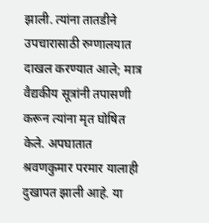झाली. त्यांना तातडीने उपचारासाठी रुग्णालयात दाखल करण्यात आले; मात्र वैद्यकीय सूत्रांनी तपासणी करून त्यांना मृत घोषित केले. अपघातात श्रवणकुमार परमार यालाही दुखापत झाली आहे. या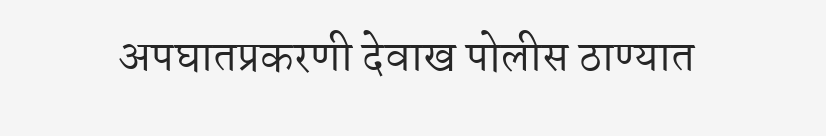अपघातप्रकरणी देवाख पोलीस ठाण्यात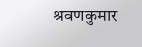श्रवणकुमार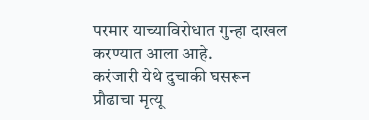परमार याच्याविरोधात गुन्हा दाखल करण्यात आला आहे.
करंजारी येथे दुचाकी घसरून प्रौढाचा मृत्यू